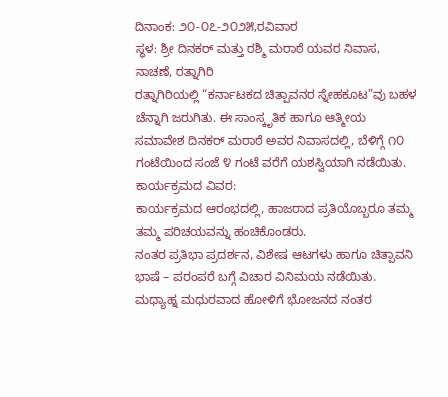ದಿನಾಂಕ: ೨೦-೦೭-೨೦೨೫,ರವಿವಾರ
ಸ್ಥಳ: ಶ್ರೀ ದಿನಕರ್ ಮತ್ತು ರಶ್ಮಿ ಮರಾಠೆ ಯವರ ನಿವಾಸ, ನಾಚಣೆ, ರತ್ನಾಗಿರಿ
ರತ್ನಾಗಿರಿಯಲ್ಲಿ “ಕರ್ನಾಟಕದ ಚಿತ್ಪಾವನರ ಸ್ನೇಹಕೂಟ”ವು ಬಹಳ ಚೆನ್ನಾಗಿ ಜರುಗಿತು. ಈ ಸಾಂಸ್ಕೃತಿಕ ಹಾಗೂ ಆತ್ಮೀಯ ಸಮಾವೇಶ ದಿನಕರ್ ಮರಾಠೆ ಅವರ ನಿವಾಸದಲ್ಲಿ, ಬೆಳಿಗ್ಗೆ ೧೦ ಗಂಟೆಯಿಂದ ಸಂಜೆ ೪ ಗಂಟೆ ವರೆಗೆ ಯಶಸ್ವಿಯಾಗಿ ನಡೆಯಿತು.
ಕಾರ್ಯಕ್ರಮದ ವಿವರ:
ಕಾರ್ಯಕ್ರಮದ ಆರಂಭದಲ್ಲಿ, ಹಾಜರಾದ ಪ್ರತಿಯೊಬ್ಬರೂ ತಮ್ಮ ತಮ್ಮ ಪರಿಚಯವನ್ನು ಹಂಚಿಕೊಂಡರು.
ನಂತರ ಪ್ರತಿಭಾ ಪ್ರದರ್ಶನ, ವಿಶೇಷ ಆಟಗಳು ಹಾಗೂ ಚಿತ್ಪಾವನಿ ಭಾಷೆ – ಪರಂಪರೆ ಬಗ್ಗೆ ವಿಚಾರ ವಿನಿಮಯ ನಡೆಯಿತು. ಮಧ್ಯಾಹ್ನ ಮಧುರವಾದ ಹೋಳಿಗೆ ಭೋಜನದ ನಂತರ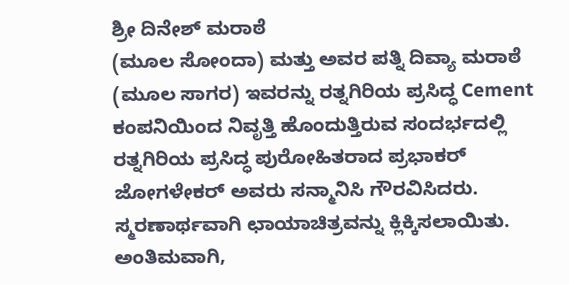ಶ್ರೀ ದಿನೇಶ್ ಮರಾಠೆ
(ಮೂಲ ಸೋಂದಾ) ಮತ್ತು ಅವರ ಪತ್ನಿ ದಿವ್ಯಾ ಮರಾಠೆ (ಮೂಲ ಸಾಗರ) ಇವರನ್ನು ರತ್ನಗಿರಿಯ ಪ್ರಸಿದ್ಧ Cement ಕಂಪನಿಯಿಂದ ನಿವೃತ್ತಿ ಹೊಂದುತ್ತಿರುವ ಸಂದರ್ಭದಲ್ಲಿ ರತ್ನಗಿರಿಯ ಪ್ರಸಿದ್ಧ ಪುರೋಹಿತರಾದ ಪ್ರಭಾಕರ್ ಜೋಗಳೇಕರ್ ಅವರು ಸನ್ಮಾನಿಸಿ ಗೌರವಿಸಿದರು. ಸ್ಮರಣಾರ್ಥವಾಗಿ ಛಾಯಾಚಿತ್ರವನ್ನು ಕ್ಲಿಕ್ಕಿಸಲಾಯಿತು.
ಅಂತಿಮವಾಗಿ,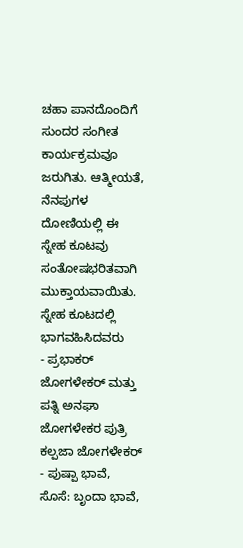ಚಹಾ ಪಾನದೊಂದಿಗೆ ಸುಂದರ ಸಂಗೀತ ಕಾರ್ಯಕ್ರಮವೂ ಜರುಗಿತು. ಆತ್ಮೀಯತೆ, ನೆನಪುಗಳ ದೋಣಿಯಲ್ಲಿ ಈ ಸ್ನೇಹ ಕೂಟವು ಸಂತೋಷಭರಿತವಾಗಿ ಮುಕ್ತಾಯವಾಯಿತು.
ಸ್ನೇಹ ಕೂಟದಲ್ಲಿ ಭಾಗವಹಿಸಿದವರು
- ಪ್ರಭಾಕರ್ ಜೋಗಳೇಕರ್ ಮತ್ತು ಪತ್ನಿ ಅನಘಾ ಜೋಗಳೇಕರ ಪುತ್ರಿ ಕಲ್ಪಜಾ ಜೋಗಳೇಕರ್
- ಪುಷ್ಪಾ ಭಾವೆ, ಸೊಸೆ: ಬೃಂದಾ ಭಾವೆ,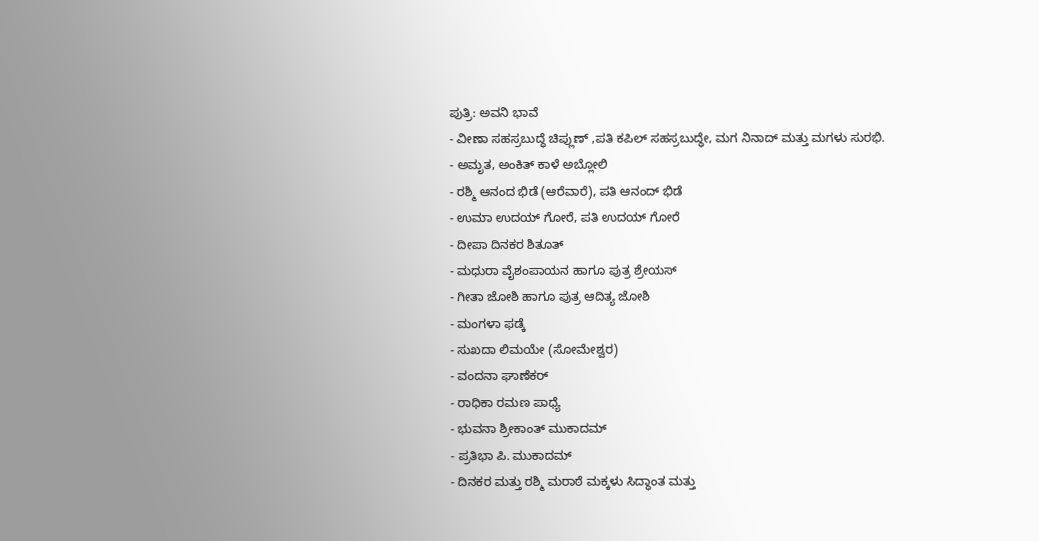ಪುತ್ರಿ: ಅವನಿ ಭಾವೆ
- ವೀಣಾ ಸಹಸ್ರಬುದ್ಧೆ ಚಿಪ್ಲುಣ್ ,ಪತಿ ಕಪಿಲ್ ಸಹಸ್ರಬುದ್ಧೇ, ಮಗ ನಿನಾದ್ ಮತ್ತು ಮಗಳು ಸುರಭಿ.
- ಅಮೃತ, ಅಂಕಿತ್ ಕಾಳೆ ಅಬ್ಲೋಲಿ
- ರಶ್ಮಿ ಆನಂದ ಭಿಡೆ (ಆರೆವಾರೆ), ಪತಿ ಆನಂದ್ ಭಿಡೆ
- ಉಮಾ ಉದಯ್ ಗೋರೆ, ಪತಿ ಉದಯ್ ಗೋರೆ
- ದೀಪಾ ದಿನಕರ ಶಿತೂತ್
- ಮಧುರಾ ವೈಶಂಪಾಯನ ಹಾಗೂ ಪುತ್ರ ಶ್ರೇಯಸ್
- ಗೀತಾ ಜೋಶಿ ಹಾಗೂ ಪುತ್ರ ಆದಿತ್ಯ ಜೋಶಿ
- ಮಂಗಳಾ ಫಡ್ಕೆ
- ಸುಖದಾ ಲಿಮಯೇ (ಸೋಮೇಶ್ವರ)
- ವಂದನಾ ಘಾಣೆಕರ್
- ರಾಧಿಕಾ ರಮಣ ಪಾಧ್ಯೆ
- ಭುವನಾ ಶ್ರೀಕಾಂತ್ ಮುಕಾದಮ್
- ಪ್ರತಿಭಾ ಪಿ. ಮುಕಾದಮ್
- ದಿನಕರ ಮತ್ತು ರಶ್ಮಿ ಮರಾಠೆ ಮಕ್ಕಳು ಸಿದ್ಧಾಂತ ಮತ್ತು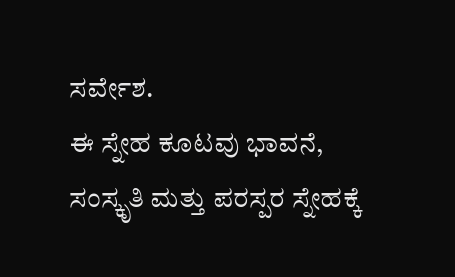ಸರ್ವೇಶ.
ಈ ಸ್ನೇಹ ಕೂಟವು ಭಾವನೆ, ಸಂಸ್ಕೃತಿ ಮತ್ತು ಪರಸ್ಪರ ಸ್ನೇಹಕ್ಕೆ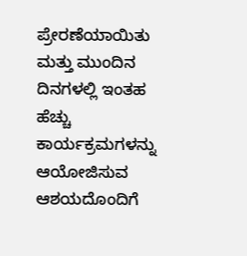ಪ್ರೇರಣೆಯಾಯಿತು ಮತ್ತು ಮುಂದಿನ ದಿನಗಳಲ್ಲಿ ಇಂತಹ ಹೆಚ್ಚು ಕಾರ್ಯಕ್ರಮಗಳನ್ನು ಆಯೋಜಿಸುವ ಆಶಯದೊಂದಿಗೆ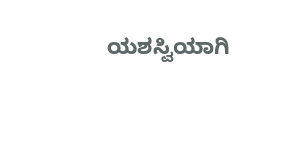ಯಶಸ್ವಿಯಾಗಿ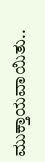ಮುಕ್ತಾಯವಾಯಿತು..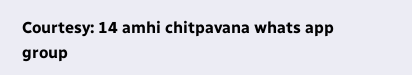Courtesy: 14 amhi chitpavana whats app group